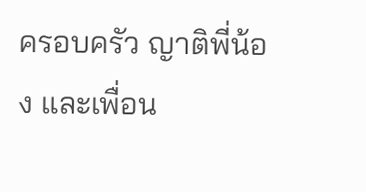ครอบครัว ญาติพี่น้อง และเพื่อน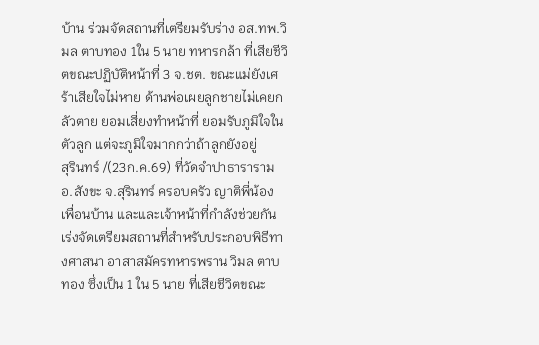บ้าน ร่วมจัดสถานที่เตรียมรับร่าง อส.ทพ.วิมล ตาบทอง 1ใน 5 นาย ทหารกล้า ที่เสียชีวิตขณะปฏิบัติหน้าที่ 3 จ.ชต. ขณะแม่ยังเศร้าเสียใจไม่หาย ด้านพ่อเผยลูกชายไม่เคยกลัวตาย ยอมเสี่ยงทำหน้าที่ ยอมรับภูมิใจในตัวลูก แต่จะภูมิใจมากกว่าถ้าลูกยังอยู่
สุรินทร์ /(23ก.ค.69) ที่วัดจำปาธาราราม อ.สังขะ จ.สุรินทร์ ครอบครัว ญาติพี่น้อง เพื่อนบ้าน และและเจ้าหน้าที่กำลังช่วยกัน เร่งจัดเตรียมสถานที่สำหรับประกอบพิธีทางศาสนา อาสาสมัครทหารพราน วิมล ตาบทอง ซึ่งเป็น 1 ใน 5 นาย ที่เสียชีวิตขณะ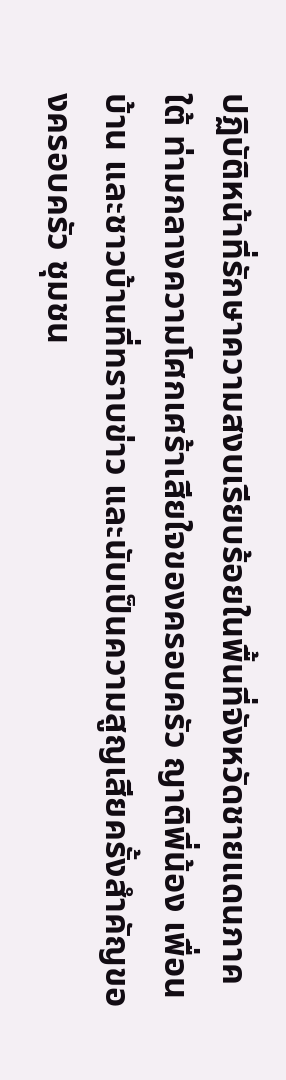ปฏิบัติหน้าที่รักษาความสงบเรียบร้อยในพื้นที่จังหวัดชายแดนภาคใต้ ท่ามกลางความโศกเศร้าเสียใจของครอบครัว ญาติพี่น้อง เพื่อนบ้าน และชาวบ้านที่ทราบข่าว และนับเป็นความสูญเสียครั้งสำคัญของครอบครัว ชุมชน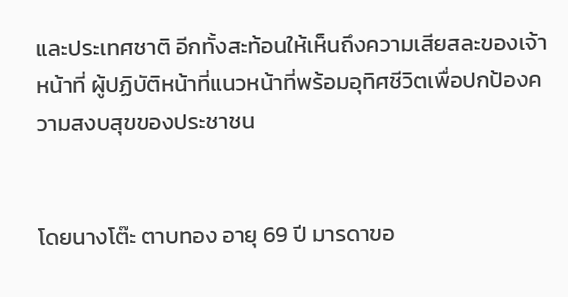และประเทศชาติ อีกทั้งสะท้อนให้เห็นถึงความเสียสละของเจ้าหน้าที่ ผู้ปฏิบัติหน้าที่แนวหน้าที่พร้อมอุทิศชีวิตเพื่อปกป้องความสงบสุขของประชาชน


โดยนางโต๊ะ ตาบทอง อายุ 69 ปี มารดาขอ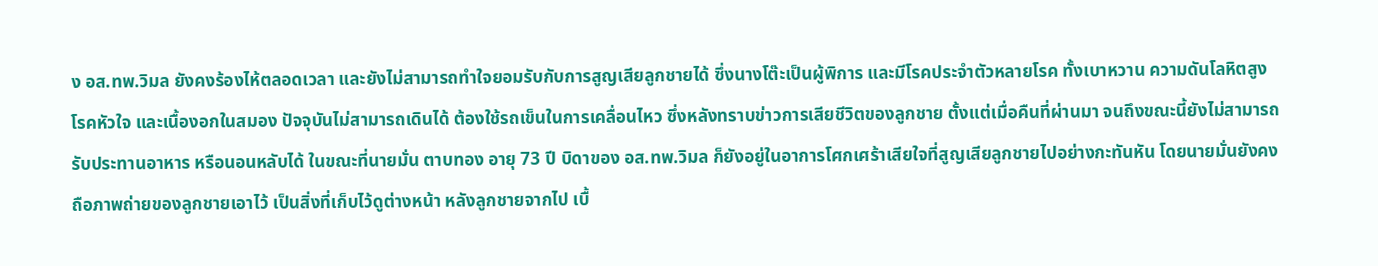ง อส.ทพ.วิมล ยังคงร้องไห้ตลอดเวลา และยังไม่สามารถทำใจยอมรับกับการสูญเสียลูกชายได้ ซึ่งนางโต๊ะเป็นผู้พิการ และมีโรคประจำตัวหลายโรค ทั้งเบาหวาน ความดันโลหิตสูง โรคหัวใจ และเนื้องอกในสมอง ปัจจุบันไม่สามารถเดินได้ ต้องใช้รถเข็นในการเคลื่อนไหว ซึ่งหลังทราบข่าวการเสียชีวิตของลูกชาย ตั้งแต่เมื่อคืนที่ผ่านมา จนถึงขณะนี้ยังไม่สามารถรับประทานอาหาร หรือนอนหลับได้ ในขณะที่นายมั่น ตาบทอง อายุ 73 ปี บิดาของ อส.ทพ.วิมล ก็ยังอยู่ในอาการโศกเศร้าเสียใจที่สูญเสียลูกชายไปอย่างกะทันหัน โดยนายมั่นยังคงถือภาพถ่ายของลูกชายเอาไว้ เป็นสิ่งที่เก็บไว้ดูต่างหน้า หลังลูกชายจากไป เบื้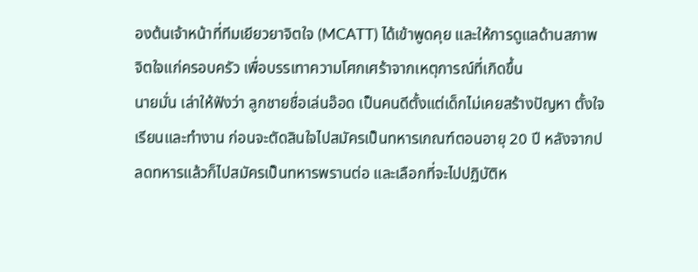องต้นเจ้าหน้าที่ทีมเยียวยาจิตใจ (MCATT) ได้เข้าพูดคุย และให้การดูแลด้านสภาพจิตใจแก่ครอบครัว เพื่อบรรเทาความโศกเศร้าจากเหตุการณ์ที่เกิดขึ้น
นายมั่น เล่าให้ฟังว่า ลูกชายชื่อเล่นอ๊อด เป็นคนดีตั้งแต่เด็กไม่เคยสร้างปัญหา ตั้งใจเรียนและทำงาน ก่อนจะตัดสินใจไปสมัครเป็นทหารเกณฑ์ตอนอายุ 20 ปี หลังจากปลดทหารแล้วก็ไปสมัครเป็นทหารพรานต่อ และเลือกที่จะไปปฏิบัติห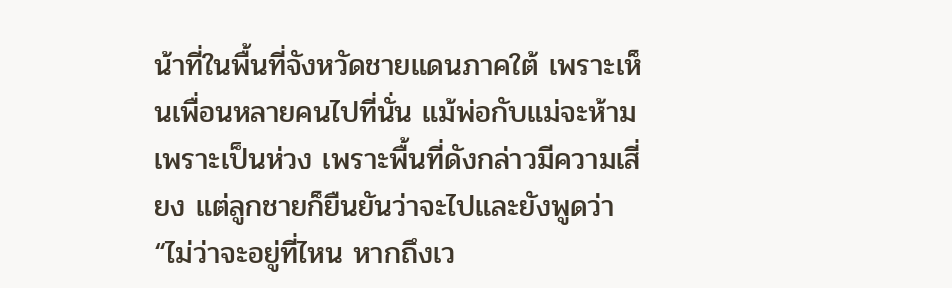น้าที่ในพื้นที่จังหวัดชายแดนภาคใต้ เพราะเห็นเพื่อนหลายคนไปที่นั่น แม้พ่อกับแม่จะห้ามเพราะเป็นห่วง เพราะพื้นที่ดังกล่าวมีความเสี่ยง แต่ลูกชายก็ยืนยันว่าจะไปและยังพูดว่า “ไม่ว่าจะอยู่ที่ไหน หากถึงเว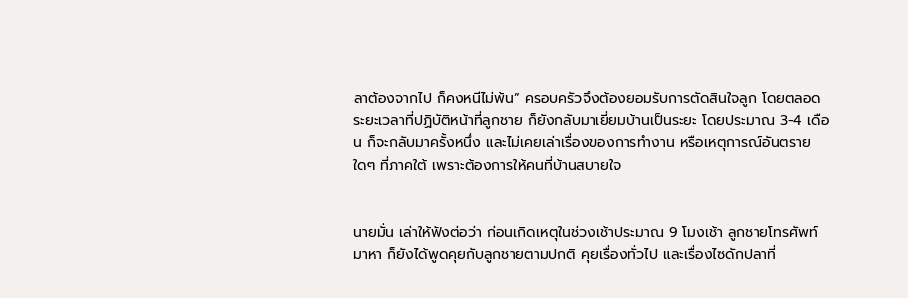ลาต้องจากไป ก็คงหนีไม่พ้น” ครอบครัวจึงต้องยอมรับการตัดสินใจลูก โดยตลอดระยะเวลาที่ปฏิบัติหน้าที่ลูกชาย ก็ยังกลับมาเยี่ยมบ้านเป็นระยะ โดยประมาณ 3-4 เดือน ก็จะกลับมาครั้งหนึ่ง และไม่เคยเล่าเรื่องของการทำงาน หรือเหตุการณ์อันตรายใดๆ ที่ภาคใต้ เพราะต้องการให้คนที่บ้านสบายใจ


นายมั่น เล่าให้ฟังต่อว่า ก่อนเกิดเหตุในช่วงเช้าประมาณ 9 โมงเช้า ลูกชายโทรศัพท์มาหา ก็ยังได้พูดคุยกับลูกชายตามปกติ คุยเรื่องทั่วไป และเรื่องไซดักปลาที่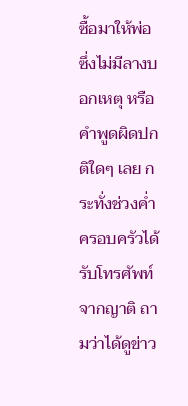ซื้อมาให้พ่อ ซึ่งไม่มีลางบอกเหตุ หรือคำพูดผิดปกติใดๆ เลย กระทั่งช่วงค่ำครอบครัวได้รับโทรศัพท์จากญาติ ถามว่าได้ดูข่าว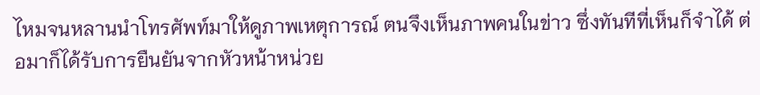ไหมจนหลานนำโทรศัพท์มาให้ดูภาพเหตุการณ์ ตนจึงเห็นภาพคนในข่าว ซึ่งทันทีที่เห็นก็จำได้ ต่อมาก็ได้รับการยืนยันจากหัวหน้าหน่วย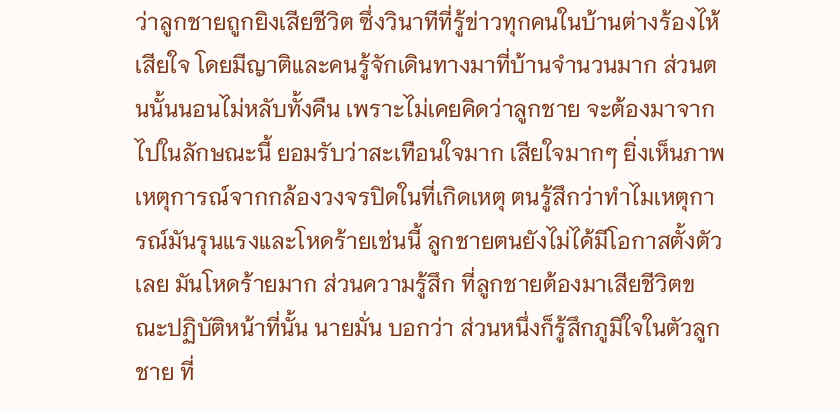ว่าลูกชายถูกยิงเสียชีวิต ซึ่งวินาทีที่รู้ข่าวทุกคนในบ้านต่างร้องไห้เสียใจ โดยมีญาติและคนรู้จักเดินทางมาที่บ้านจำนวนมาก ส่วนตนนั้นนอนไม่หลับทั้งคืน เพราะไม่เคยคิดว่าลูกชาย จะต้องมาจากไปในลักษณะนี้ ยอมรับว่าสะเทือนใจมาก เสียใจมากๆ ยิ่งเห็นภาพเหตุการณ์จากกล้องวงจรปิดในที่เกิดเหตุ ตนรู้สึกว่าทำไมเหตุการณ์มันรุนแรงและโหดร้ายเช่นนี้ ลูกชายตนยังไม่ได้มีโอกาสตั้งตัวเลย มันโหดร้ายมาก ส่วนความรู้สึก ที่ลูกชายต้องมาเสียชีวิตขณะปฏิบัติหน้าที่นั้น นายมั่น บอกว่า ส่วนหนึ่งก็รู้สึกภูมิใจในตัวลูกชาย ที่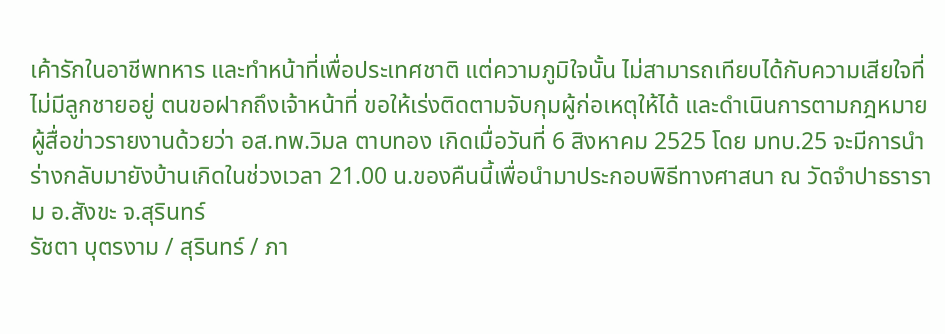เค้ารักในอาชีพทหาร และทำหน้าที่เพื่อประเทศชาติ แต่ความภูมิใจนั้น ไม่สามารถเทียบได้กับความเสียใจที่ไม่มีลูกชายอยู่ ตนขอฝากถึงเจ้าหน้าที่ ขอให้เร่งติดตามจับกุมผู้ก่อเหตุให้ได้ และดำเนินการตามกฎหมาย
ผู้สื่อข่าวรายงานด้วยว่า อส.ทพ.วิมล ตาบทอง เกิดเมื่อวันที่ 6 สิงหาคม 2525 โดย มทบ.25 จะมีการนำร่างกลับมายังบ้านเกิดในช่วงเวลา 21.00 น.ของคืนนี้เพื่อนำมาประกอบพิธีทางศาสนา ณ วัดจำปาธราราม อ.สังขะ จ.สุรินทร์
รัชตา บุตรงาม / สุรินทร์ / ภา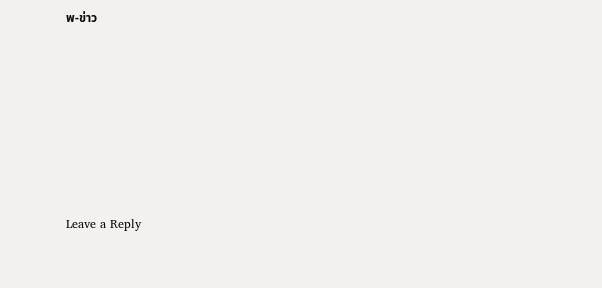พ-ข่าว











Leave a Reply